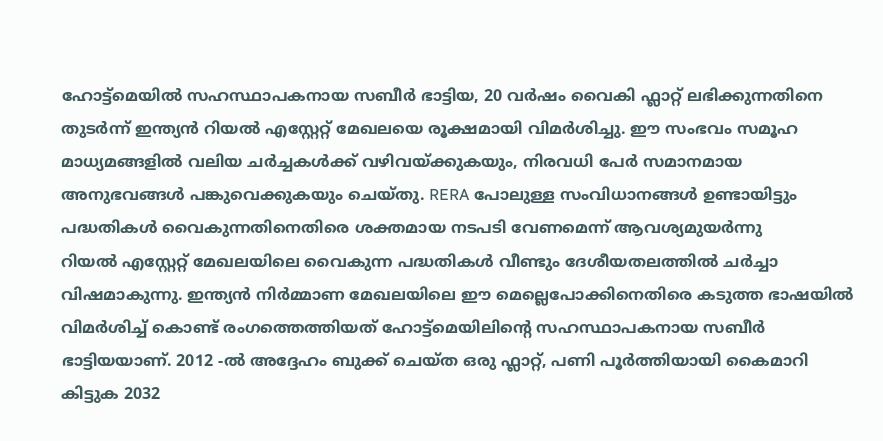ഹോട്ട്മെയിൽ സഹസ്ഥാപകനായ സബീർ ഭാട്ടിയ, 20 വർഷം വൈകി ഫ്ലാറ്റ് ലഭിക്കുന്നതിനെ തുടർന്ന് ഇന്ത്യൻ റിയൽ എസ്റ്റേറ്റ് മേഖലയെ രൂക്ഷമായി വിമർശിച്ചു. ഈ സംഭവം സമൂഹ മാധ്യമങ്ങളിൽ വലിയ ചർച്ചകൾക്ക് വഴിവയ്ക്കുകയും, നിരവധി പേർ സമാനമായ അനുഭവങ്ങൾ പങ്കുവെക്കുകയും ചെയ്തു. RERA പോലുള്ള സംവിധാനങ്ങൾ ഉണ്ടായിട്ടും പദ്ധതികൾ വൈകുന്നതിനെതിരെ ശക്തമായ നടപടി വേണമെന്ന് ആവശ്യമുയർന്നു
റിയൽ എസ്റ്റേറ്റ് മേഖലയിലെ വൈകുന്ന പദ്ധതികൾ വീണ്ടും ദേശീയതലത്തിൽ ചർച്ചാ വിഷമാകുന്നു. ഇന്ത്യൻ നിർമ്മാണ മേഖലയിലെ ഈ മെല്ലെപോക്കിനെതിരെ കടുത്ത ഭാഷയിൽ വിമർശിച്ച് കൊണ്ട് രംഗത്തെത്തിയത് ഹോട്ട്മെയിലിന്റെ സഹസ്ഥാപകനായ സബീർ ഭാട്ടിയയാണ്. 2012 -ൽ അദ്ദേഹം ബുക്ക് ചെയ്ത ഒരു ഫ്ലാറ്റ്, പണി പൂർത്തിയായി കൈമാറി കിട്ടുക 2032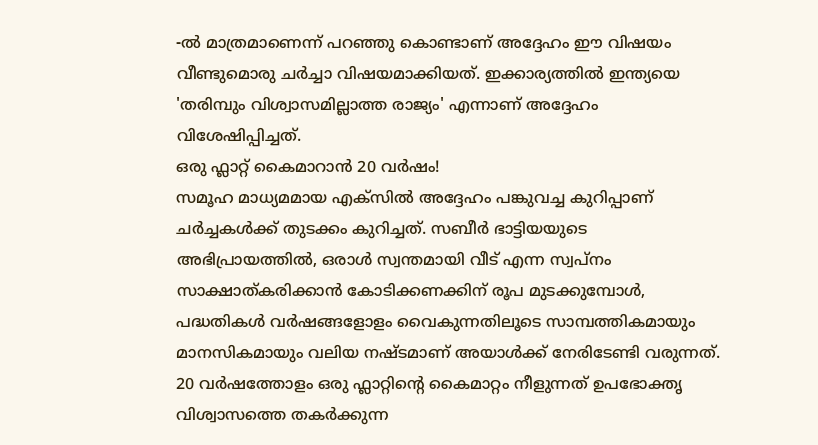-ൽ മാത്രമാണെന്ന് പറഞ്ഞു കൊണ്ടാണ് അദ്ദേഹം ഈ വിഷയം വീണ്ടുമൊരു ചർച്ചാ വിഷയമാക്കിയത്. ഇക്കാര്യത്തിൽ ഇന്ത്യയെ 'തരിമ്പും വിശ്വാസമില്ലാത്ത രാജ്യം' എന്നാണ് അദ്ദേഹം വിശേഷിപ്പിച്ചത്.
ഒരു ഫ്ലാറ്റ് കൈമാറാൻ 20 വർഷം!
സമൂഹ മാധ്യമമായ എക്സിൽ അദ്ദേഹം പങ്കുവച്ച കുറിപ്പാണ് ചർച്ചകൾക്ക് തുടക്കം കുറിച്ചത്. സബീർ ഭാട്ടിയയുടെ അഭിപ്രായത്തിൽ, ഒരാൾ സ്വന്തമായി വീട് എന്ന സ്വപ്നം സാക്ഷാത്കരിക്കാൻ കോടിക്കണക്കിന് രൂപ മുടക്കുമ്പോൾ, പദ്ധതികൾ വർഷങ്ങളോളം വൈകുന്നതിലൂടെ സാമ്പത്തികമായും മാനസികമായും വലിയ നഷ്ടമാണ് അയാൾക്ക് നേരിടേണ്ടി വരുന്നത്. 20 വർഷത്തോളം ഒരു ഫ്ലാറ്റിന്റെ കൈമാറ്റം നീളുന്നത് ഉപഭോക്തൃ വിശ്വാസത്തെ തകർക്കുന്ന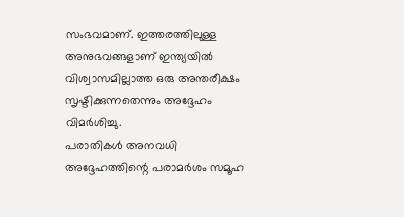സംഭവമാണ്. ഇത്തരത്തിലുള്ള അനുഭവങ്ങളാണ് ഇന്ത്യയിൽ വിശ്വാസമില്ലാത്ത ഒരു അന്തരീക്ഷം സൃഷ്ടിക്കുന്നതെന്നും അദ്ദേഹം വിമർശിച്ചു.
പരാതികൾ അനവധി
അദ്ദേഹത്തിന്റെ പരാമർശം സമൂഹ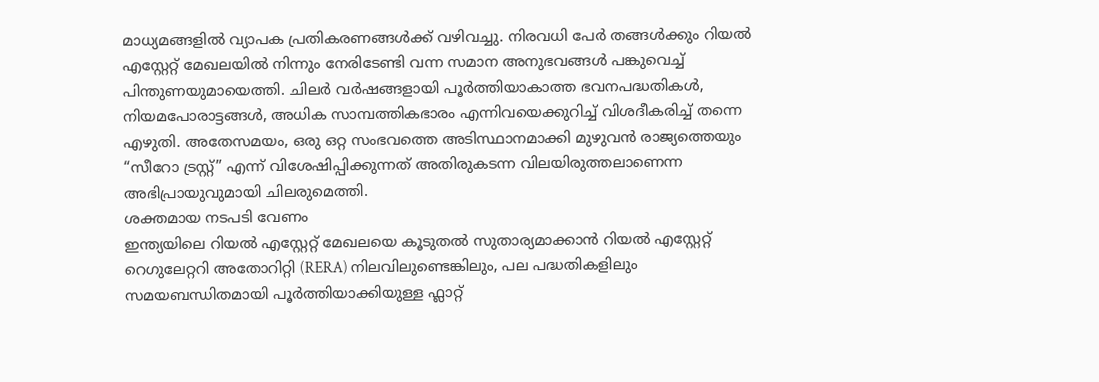മാധ്യമങ്ങളിൽ വ്യാപക പ്രതികരണങ്ങൾക്ക് വഴിവച്ചു. നിരവധി പേർ തങ്ങൾക്കും റിയൽ എസ്റ്റേറ്റ് മേഖലയിൽ നിന്നും നേരിടേണ്ടി വന്ന സമാന അനുഭവങ്ങൾ പങ്കുവെച്ച് പിന്തുണയുമായെത്തി. ചിലർ വർഷങ്ങളായി പൂർത്തിയാകാത്ത ഭവനപദ്ധതികൾ, നിയമപോരാട്ടങ്ങൾ, അധിക സാമ്പത്തികഭാരം എന്നിവയെക്കുറിച്ച് വിശദീകരിച്ച് തന്നെ എഴുതി. അതേസമയം, ഒരു ഒറ്റ സംഭവത്തെ അടിസ്ഥാനമാക്കി മുഴുവൻ രാജ്യത്തെയും “സീറോ ട്രസ്റ്റ്” എന്ന് വിശേഷിപ്പിക്കുന്നത് അതിരുകടന്ന വിലയിരുത്തലാണെന്ന അഭിപ്രായുവുമായി ചിലരുമെത്തി.
ശക്തമായ നടപടി വേണം
ഇന്ത്യയിലെ റിയൽ എസ്റ്റേറ്റ് മേഖലയെ കൂടുതൽ സുതാര്യമാക്കാൻ റിയൽ എസ്റ്റേറ്റ് റെഗുലേറ്ററി അതോറിറ്റി (RERA) നിലവിലുണ്ടെങ്കിലും, പല പദ്ധതികളിലും സമയബന്ധിതമായി പൂർത്തിയാക്കിയുള്ള ഫ്ലാറ്റ്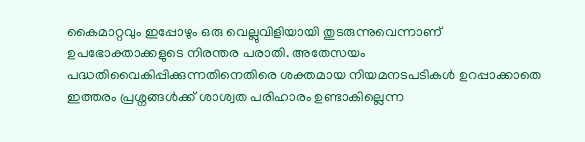കൈമാറ്റവും ഇപ്പോഴും ഒരു വെല്ലുവിളിയായി തുടരുന്നുവെന്നാണ് ഉപഭോക്താക്കളുടെ നിരന്തര പരാതി. അതേസയം പദ്ധതിവൈകിപ്പിക്കുന്നതിനെതിരെ ശക്തമായ നിയമനടപടികൾ ഉറപ്പാക്കാതെ ഇത്തരം പ്രശ്നങ്ങൾക്ക് ശാശ്വത പരിഹാരം ഉണ്ടാകില്ലെന്ന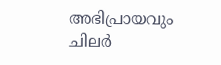അഭിപ്രായവും ചിലർ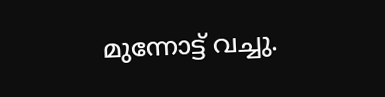മുന്നോട്ട് വച്ചു.